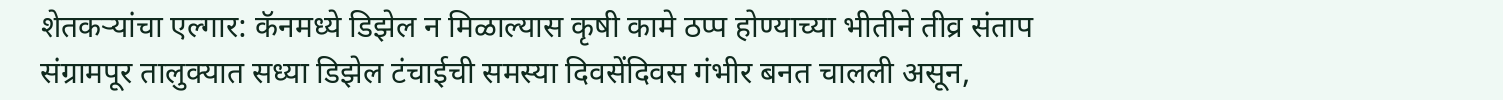शेतकऱ्यांचा एल्गार: कॅनमध्ये डिझेल न मिळाल्यास कृषी कामे ठप्प होण्याच्या भीतीने तीव्र संताप
संग्रामपूर तालुक्यात सध्या डिझेल टंचाईची समस्या दिवसेंदिवस गंभीर बनत चालली असून,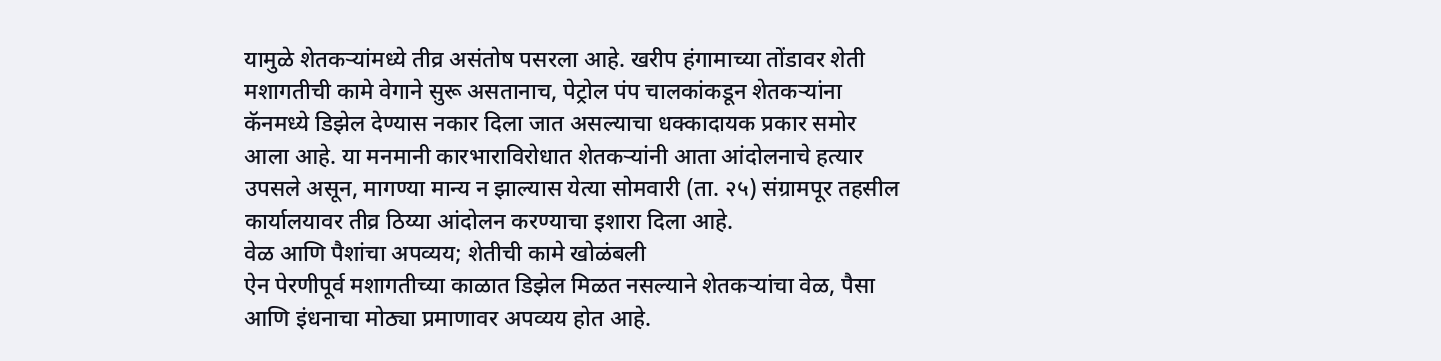यामुळे शेतकऱ्यांमध्ये तीव्र असंतोष पसरला आहे. खरीप हंगामाच्या तोंडावर शेती मशागतीची कामे वेगाने सुरू असतानाच, पेट्रोल पंप चालकांकडून शेतकऱ्यांना कॅनमध्ये डिझेल देण्यास नकार दिला जात असल्याचा धक्कादायक प्रकार समोर आला आहे. या मनमानी कारभाराविरोधात शेतकऱ्यांनी आता आंदोलनाचे हत्यार उपसले असून, मागण्या मान्य न झाल्यास येत्या सोमवारी (ता. २५) संग्रामपूर तहसील कार्यालयावर तीव्र ठिय्या आंदोलन करण्याचा इशारा दिला आहे.
वेळ आणि पैशांचा अपव्यय; शेतीची कामे खोळंबली
ऐन पेरणीपूर्व मशागतीच्या काळात डिझेल मिळत नसल्याने शेतकऱ्यांचा वेळ, पैसा आणि इंधनाचा मोठ्या प्रमाणावर अपव्यय होत आहे.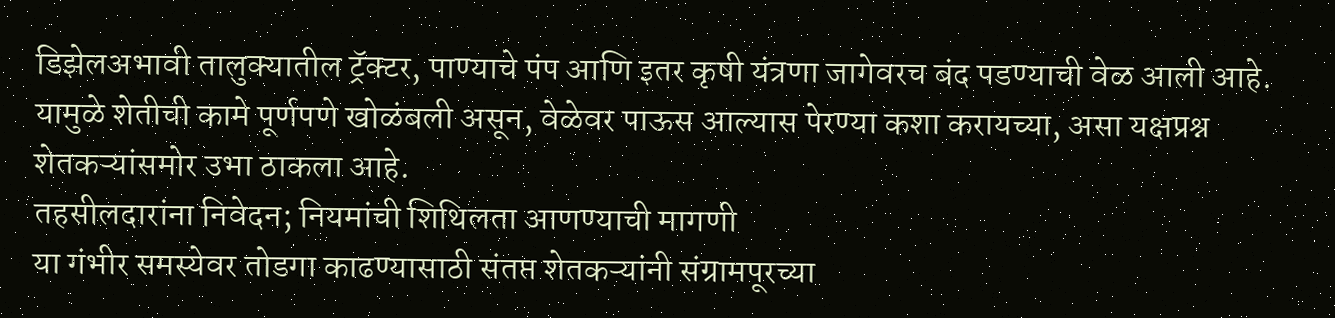डिझेलअभावी तालुक्यातील ट्रॅक्टर, पाण्याचे पंप आणि इतर कृषी यंत्रणा जागेवरच बंद पडण्याची वेळ आली आहे. यामुळे शेतीची कामे पूर्णपणे खोळंबली असून, वेळेवर पाऊस आल्यास पेरण्या कशा करायच्या, असा यक्षप्रश्न शेतकऱ्यांसमोर उभा ठाकला आहे.
तहसीलदारांना निवेदन; नियमांची शिथिलता आणण्याची मागणी
या गंभीर समस्येवर तोडगा काढण्यासाठी संतप्त शेतकऱ्यांनी संग्रामपूरच्या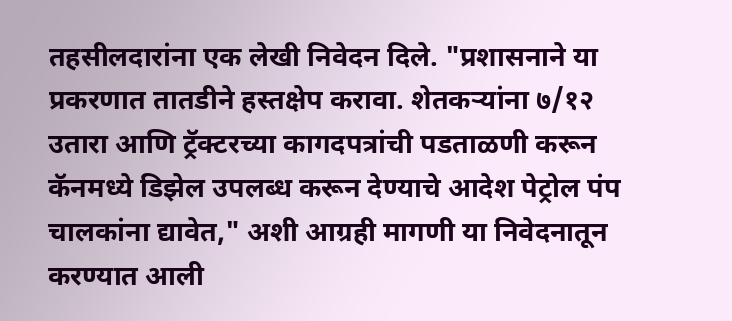तहसीलदारांना एक लेखी निवेदन दिले. "प्रशासनाने या प्रकरणात तातडीने हस्तक्षेप करावा. शेतकऱ्यांना ७/१२ उतारा आणि ट्रॅक्टरच्या कागदपत्रांची पडताळणी करून कॅनमध्ये डिझेल उपलब्ध करून देण्याचे आदेश पेट्रोल पंप चालकांना द्यावेत," अशी आग्रही मागणी या निवेदनातून करण्यात आली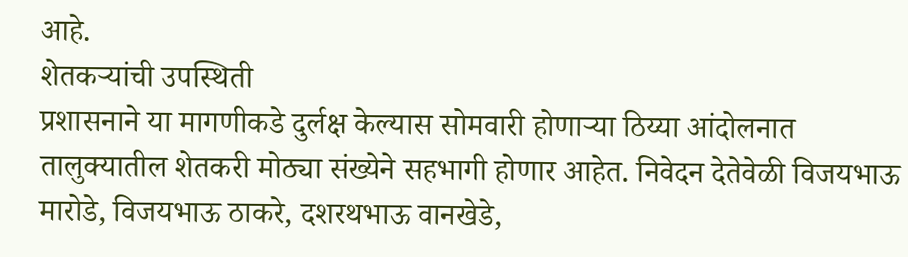आहे.
शेतकऱ्यांची उपस्थिती
प्रशासनाने या मागणीकडे दुर्लक्ष केल्यास सोमवारी होणाऱ्या ठिय्या आंदोलनात तालुक्यातील शेतकरी मोठ्या संख्येने सहभागी होणार आहेत. निवेदन देतेवेळी विजयभाऊ मारोडे, विजयभाऊ ठाकरे, दशरथभाऊ वानखेडे,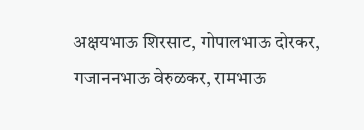अक्षयभाऊ शिरसाट, गोपालभाऊ दोरकर, गजाननभाऊ वेरुळकर, रामभाऊ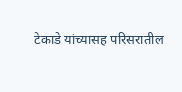टेकाडे यांच्यासह परिसरातील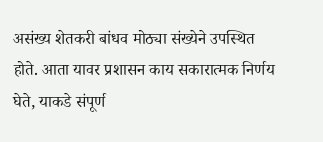असंख्य शेतकरी बांधव मोठ्या संख्येने उपस्थित होते. आता यावर प्रशासन काय सकारात्मक निर्णय घेते, याकडे संपूर्ण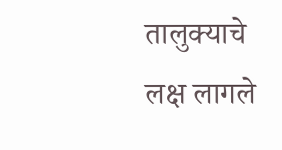तालुक्याचे लक्ष लागले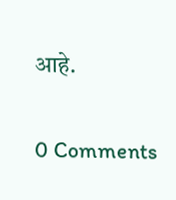आहे.

0 Comments